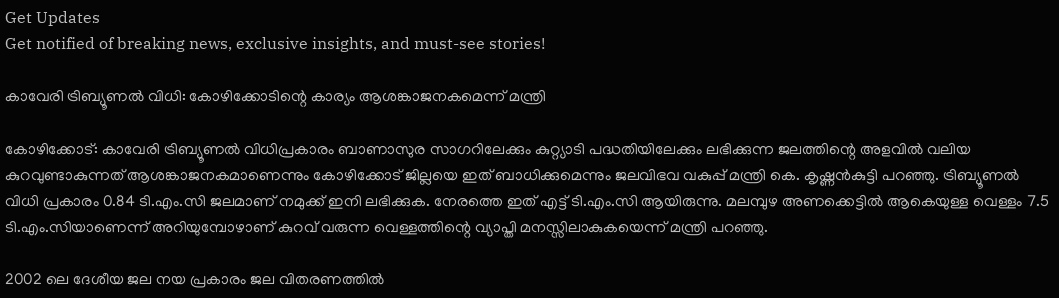Get Updates
Get notified of breaking news, exclusive insights, and must-see stories!

കാവേരി ട്രിബ്യൂണല്‍ വിധി: കോഴിക്കോടിന്റെ കാര്യം ആശങ്കാജനകമെന്ന് മന്ത്രി

കോഴിക്കോട്: കാവേരി ട്രിബ്യൂണല്‍ വിധിപ്രകാരം ബാണാസുര സാഗറിലേക്കും കുറ്റ്യാടി പദ്ധതിയിലേക്കും ലഭിക്കുന്ന ജലത്തിന്റെ അളവില്‍ വലിയ കുറവുണ്ടാകുന്നത് ആശങ്കാജനകമാണെന്നും കോഴിക്കോട് ജില്ലയെ ഇത് ബാധിക്കുമെന്നും ജലവിഭവ വകുപ്പ് മന്ത്രി കെ. കൃഷ്ണന്‍കുട്ടി പറഞ്ഞു. ട്രിബ്യൂണല്‍ വിധി പ്രകാരം 0.84 ടി.എം.സി ജലമാണ് നമുക്ക് ഇനി ലഭിക്കുക. നേരത്തെ ഇത് എട്ട് ടി.എം.സി ആയിരുന്നു. മലമ്പുഴ അണക്കെട്ടില്‍ ആകെയുള്ള വെള്ളം 7.5 ടി.എം.സിയാണെന്ന് അറിയുമ്പോഴാണ് കുറവ് വരുന്ന വെള്ളത്തിന്റെ വ്യാപ്തി മനസ്സിലാകുകയെന്ന് മന്ത്രി പറഞ്ഞു.

2002 ലെ ദേശീയ ജല നയ പ്രകാരം ജല വിതരണത്തില്‍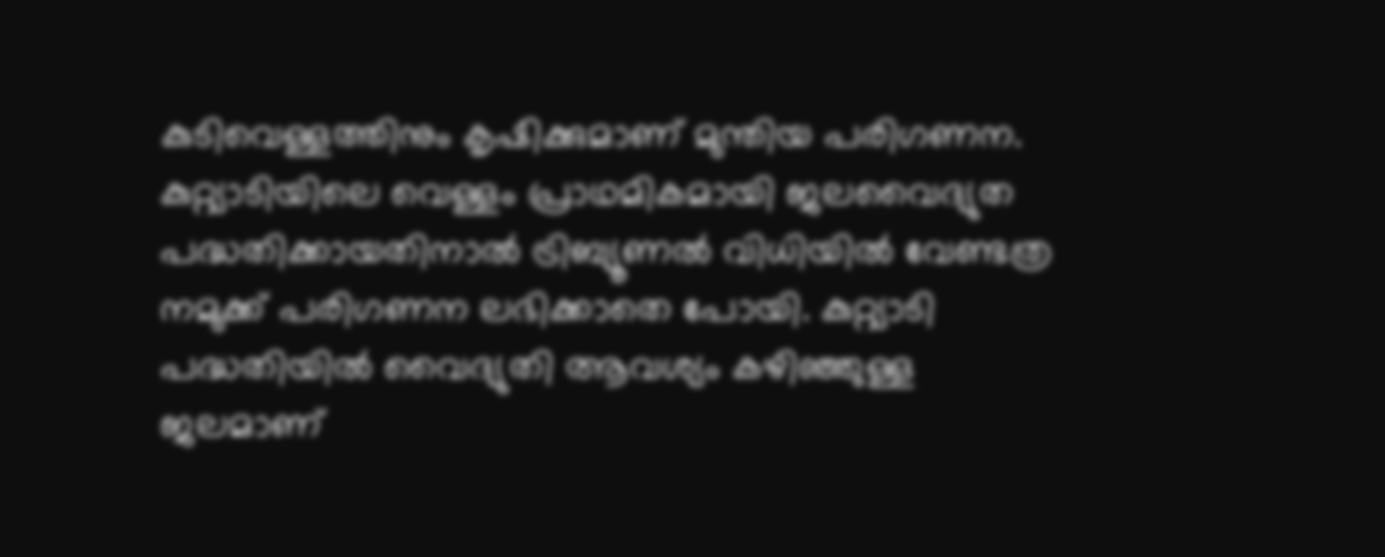കുടിവെള്ളത്തിനും കൃഷിക്കുമാണ് മുന്തിയ പരിഗണന. കുറ്റ്യാടിയിലെ വെള്ളം പ്രാഥമികമായി ജലവൈദ്യുത പദ്ധതിക്കായതിനാല്‍ ട്രിബ്യൂണല്‍ വിധിയില്‍ വേണ്ടത്ര നമുക്ക് പരിഗണന ലഭിക്കാതെ പോയി. കുറ്റ്യാടി പദ്ധതിയില്‍ വൈദ്യുതി ആവശ്യം കഴിഞ്ഞുള്ള ജലമാണ്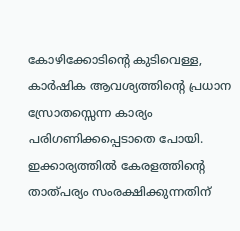കോഴിക്കോടിന്റെ കുടിവെള്ള, കാര്‍ഷിക ആവശ്യത്തിന്റെ പ്രധാന സ്രോതസ്സെന്ന കാര്യം പരിഗണിക്കപ്പെടാതെ പോയി. ഇക്കാര്യത്തില്‍ കേരളത്തിന്റെ താത്പര്യം സംരക്ഷിക്കുന്നതിന്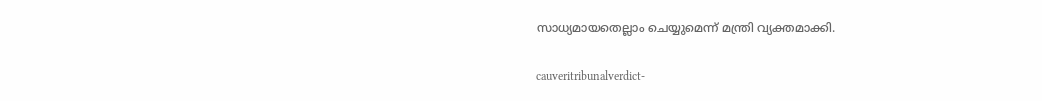സാധ്യമായതെല്ലാം ചെയ്യുമെന്ന് മന്ത്രി വ്യക്തമാക്കി.

cauveritribunalverdict-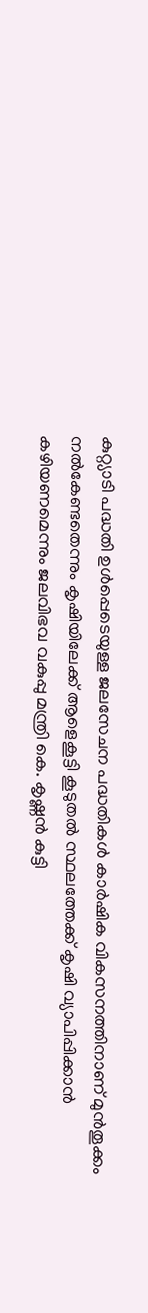കുറ്റ്യാടി പദ്ധതി ഉള്‍പ്പെടെയുള്ള ജലസേചന പദ്ധതികള്‍ കാര്‍ഷിക വികസനത്തിനാണ് മുന്‍തൂക്കം നല്‍കേണ്ടതെന്നും കൃഷിയിലേക്ക് ആളെകൂട്ടി കൂടുതല്‍ സ്ഥലത്തേക്ക് കൃഷി വ്യാപിപ്പിക്കാന്‍ കഴിയണമെന്നും ജലവിഭവ വകുപ്പു മന്ത്രി കെ. കൃഷ്ണന്‍ കുട്ടി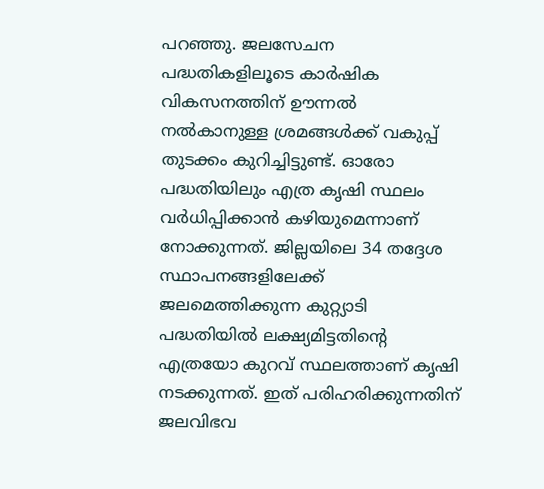പറഞ്ഞു. ജലസേചന പദ്ധതികളിലൂടെ കാര്‍ഷിക വികസനത്തിന് ഊന്നല്‍ നല്‍കാനുള്ള ശ്രമങ്ങള്‍ക്ക് വകുപ്പ് തുടക്കം കുറിച്ചിട്ടുണ്ട്. ഓരോ പദ്ധതിയിലും എത്ര കൃഷി സ്ഥലം വര്‍ധിപ്പിക്കാന്‍ കഴിയുമെന്നാണ് നോക്കുന്നത്. ജില്ലയിലെ 34 തദ്ദേശ സ്ഥാപനങ്ങളിലേക്ക് ജലമെത്തിക്കുന്ന കുറ്റ്യാടി പദ്ധതിയില്‍ ലക്ഷ്യമിട്ടതിന്റെ എത്രയോ കുറവ് സ്ഥലത്താണ് കൃഷി നടക്കുന്നത്. ഇത് പരിഹരിക്കുന്നതിന് ജലവിഭവ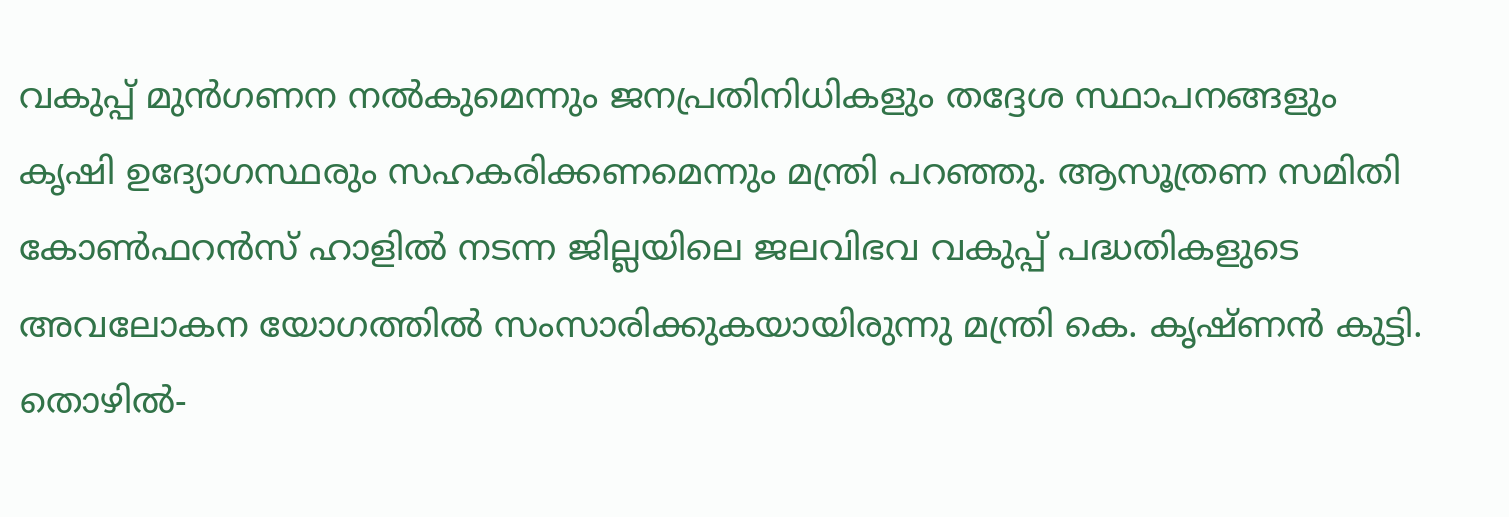വകുപ്പ് മുന്‍ഗണന നല്‍കുമെന്നും ജനപ്രതിനിധികളും തദ്ദേശ സ്ഥാപനങ്ങളും കൃഷി ഉദ്യോഗസ്ഥരും സഹകരിക്കണമെന്നും മന്ത്രി പറഞ്ഞു. ആസൂത്രണ സമിതി കോണ്‍ഫറന്‍സ് ഹാളില്‍ നടന്ന ജില്ലയിലെ ജലവിഭവ വകുപ്പ് പദ്ധതികളുടെ അവലോകന യോഗത്തില്‍ സംസാരിക്കുകയായിരുന്നു മന്ത്രി കെ. കൃഷ്ണന്‍ കുട്ടി. തൊഴില്‍-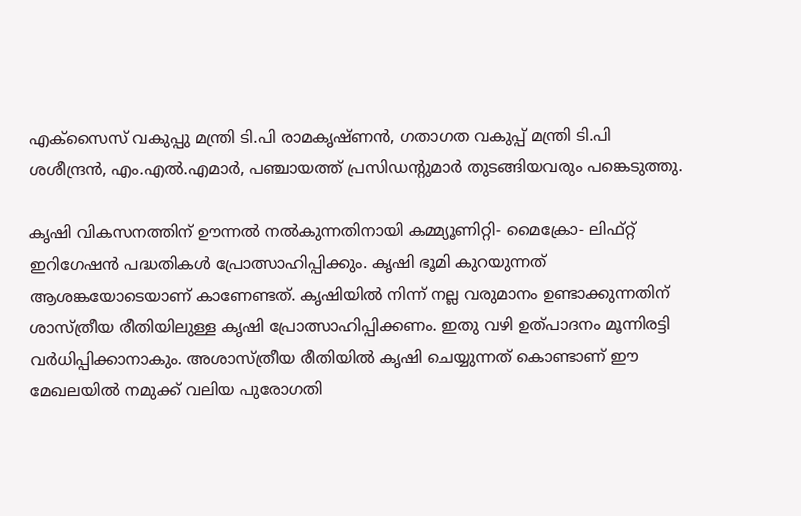എക്‌സൈസ് വകുപ്പു മന്ത്രി ടി.പി രാമകൃഷ്ണന്‍, ഗതാഗത വകുപ്പ് മന്ത്രി ടി.പി ശശീന്ദ്രന്‍, എം.എല്‍.എമാര്‍, പഞ്ചായത്ത് പ്രസിഡന്റുമാര്‍ തുടങ്ങിയവരും പങ്കെടുത്തു.

കൃഷി വികസനത്തിന് ഊന്നല്‍ നല്‍കുന്നതിനായി കമ്മ്യൂണിറ്റി- മൈക്രോ- ലിഫ്റ്റ് ഇറിഗേഷന്‍ പദ്ധതികള്‍ പ്രോത്സാഹിപ്പിക്കും. കൃഷി ഭൂമി കുറയുന്നത് ആശങ്കയോടെയാണ് കാണേണ്ടത്. കൃഷിയില്‍ നിന്ന് നല്ല വരുമാനം ഉണ്ടാക്കുന്നതിന് ശാസ്ത്രീയ രീതിയിലുള്ള കൃഷി പ്രോത്സാഹിപ്പിക്കണം. ഇതു വഴി ഉത്പാദനം മൂന്നിരട്ടി വര്‍ധിപ്പിക്കാനാകും. അശാസ്ത്രീയ രീതിയില്‍ കൃഷി ചെയ്യുന്നത് കൊണ്ടാണ് ഈ മേഖലയില്‍ നമുക്ക് വലിയ പുരോഗതി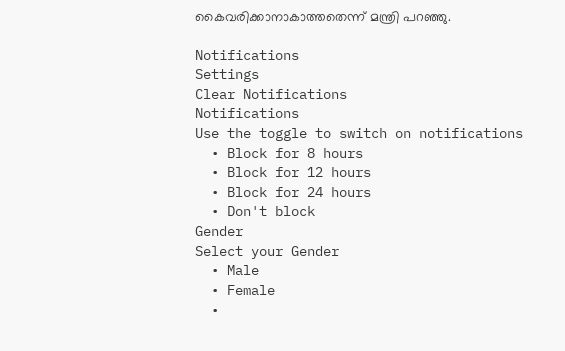കൈവരിക്കാനാകാത്തതെന്ന് മന്ത്രി പറഞ്ഞു.

Notifications
Settings
Clear Notifications
Notifications
Use the toggle to switch on notifications
  • Block for 8 hours
  • Block for 12 hours
  • Block for 24 hours
  • Don't block
Gender
Select your Gender
  • Male
  • Female
  •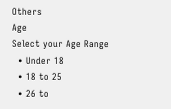Others
Age
Select your Age Range
  • Under 18
  • 18 to 25
  • 26 to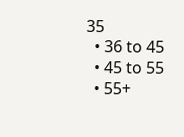35
  • 36 to 45
  • 45 to 55
  • 55+